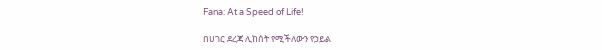Fana: At a Speed of Life!

በሀገር ደረጃ ሊከሰት የሚችለውን የኃይል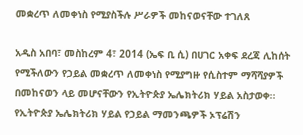መቋረጥ ለመቀነስ የሚያስችሉ ሥራዎች መከናወናቸው ተገለጸ

አዲስ አበባ፣ መስከረም 4፣ 2014 (ኤፍ ቢ ሲ) በሀገር አቀፍ ደረጃ ሊከሰት የሚችለውን የኃይል መቋረጥ ለመቀነስ የሚያግዙ የሲስተም ማሻሻያዎች በመከናወን ላይ መሆናቸውን የኢትዮጵያ ኤሌክትሪክ ሃይል አስታወቀ፡፡
የኢትዮጵያ ኤሌክትሪክ ሃይል የኃይል ማመንጫዎች ኦፕሬሽን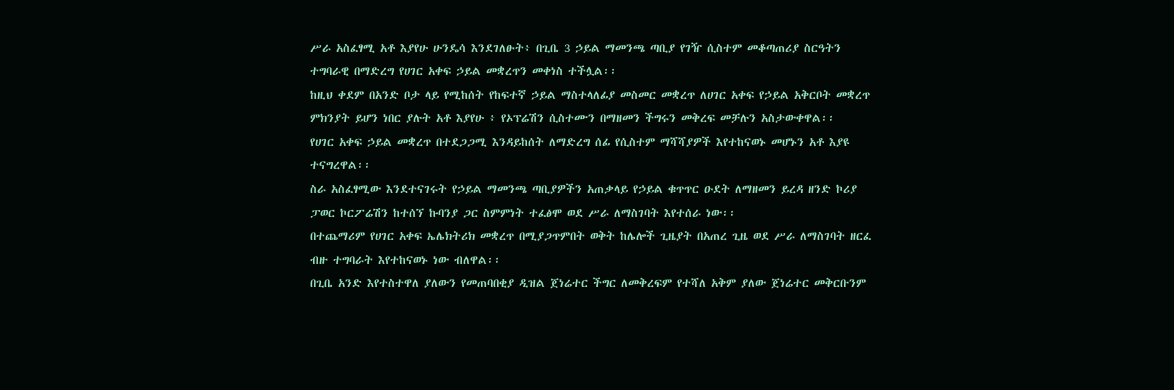ሥራ አስፈፃሚ አቶ እያየሁ ሁንዴሳ እንደገለፁት፥ በጊቤ 3 ኃይል ማመንጫ ጣቢያ የገዥ ሲስተም መቆጣጠሪያ ስርዓትን ተግባራዊ በማድረግ የሀገር አቀፍ ኃይል መቋረጥን መቀነስ ተችሏል፡፡
ከዚህ ቀደም በአንድ ቦታ ላይ የሚከሰት የከፍተኛ ኃይል ማስተላለፊያ መስመር መቋረጥ ለሀገር አቀፍ የኃይል አቅርቦት መቋረጥ ምክንያት ይሆን ነበር ያሉት አቶ እያየሁ ፥ የኦፕሬሽን ሲስተሙን በማዘመን ችግሩን መቅረፍ መቻሉን አስታውቀዋል፡፡
የሀገር አቀፍ ኃይል መቋረጥ በተደጋጋሚ እንዳይከሰት ለማድረግ ሰፊ የሲስተም ማሻሻያዎች እየተከናወኑ መሆኑን አቶ እያዩ ተናግረዋል፡፡
ስራ አስፈፃሚው እንደተናገሩት የኃይል ማመንጫ ጣቢያዎችን አጠቃላይ የኃይል ቁጥጥር ዑደት ለማዘመን ይረዳ ዘንድ ኮሪያ ፓወር ኮርፖሬሽን ከተሰኘ ኩባንያ ጋር ስምምነት ተፈፅሞ ወደ ሥራ ለማስገባት እየተሰራ ነው፡፡
በተጨማሪም የሀገር አቀፍ ኤሌክትሪክ መቋረጥ በሚያጋጥምበት ወቅት ከሌሎች ጊዜያት በአጠረ ጊዜ ወደ ሥራ ለማስገባት ዘርፈ ብዙ ተግባራት እየተከናወኑ ነው ብለዋል፡፡
በጊቤ አንድ እየተስተዋለ ያለውን የመጠባበቂያ ዲዝል ጀነሬተር ችግር ለመቅረፍም የተሻለ አቅም ያለው ጀነሬተር መቅርቡንም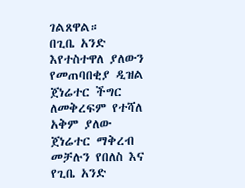ገልጸዋል።
በጊቤ አንድ እየተስተዋለ ያለውን የመጠባበቂያ ዲዝል ጀነሬተር ችግር ለመቅረፍም የተሻለ አቅም ያለው ጀነሬተር ማቅረብ መቻሉን የበለስ እና የጊቤ አንድ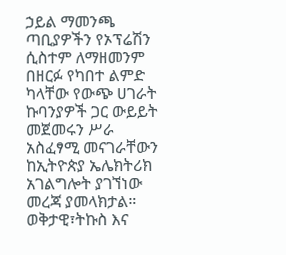ኃይል ማመንጫ ጣቢያዎችን የኦፕሬሽን ሲስተም ለማዘመንም በዘርፉ የካበተ ልምድ ካላቸው የውጭ ሀገራት ኩባንያዎች ጋር ውይይት መጀመሩን ሥራ አስፈፃሚ መናገራቸውን ከኢትዮጵያ ኤሌክትሪክ አገልግሎት ያገኘነው መረጃ ያመላክታል።
ወቅታዊ፣ትኩስ እና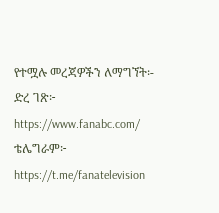የተሟሉ መረጃዎችን ለማግኘት፡-
ድረ ገጽ፦ https://www.fanabc.com/
ቴሌግራም፦ https://t.me/fanatelevision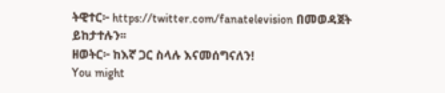ትዊተር፦ https://twitter.com/fanatelevision በመወዳጀት ይከታተሉን፡፡
ዘወትር፦ ከእኛ ጋር ስላሉ እናመሰግናለን!
You might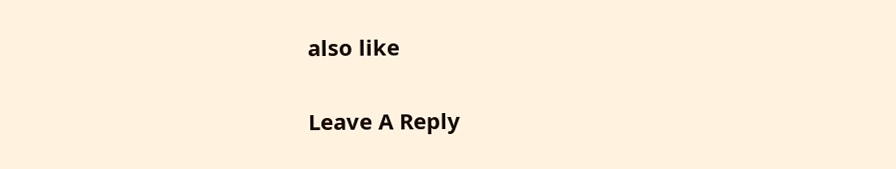also like

Leave A Reply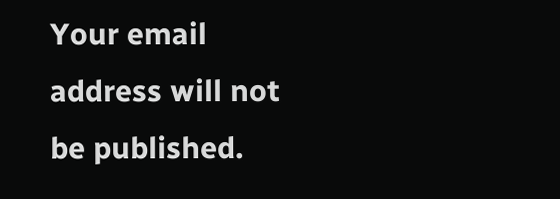Your email address will not be published.